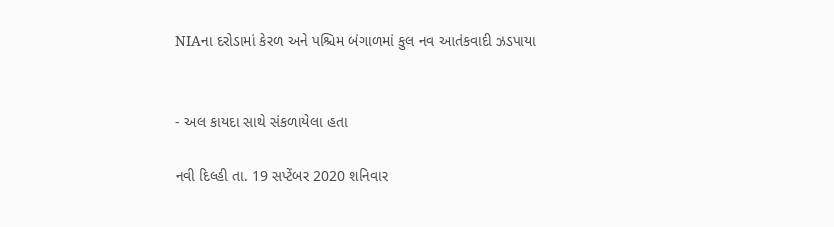NIAના દરોડામાં કેરળ અને પશ્ચિમ બંગાળમાં કુલ નવ આતંકવાદી ઝડપાયા


- અલ કાયદા સાથે સંકળાયેલા હતા

નવી દિલ્હી તા. 19 સપ્ટેંબર 2020 શનિવાર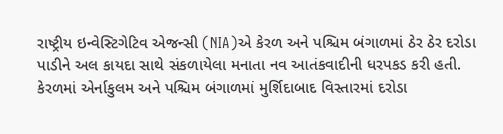રાષ્ટ્રીય ઇન્વેસ્ટિગેટિવ એજન્સી (NIA)એ કેરળ અને પશ્ચિમ બંગાળમાં ઠેર ઠેર દરોડા પાડીને અલ કાયદા સાથે સંકળાયેલા મનાતા નવ આતંકવાદીની ધરપકડ કરી હતી. કેરળમાં એર્નાકુલમ અને પશ્ચિમ બંગાળમાં મુર્શિદાબાદ વિસ્તારમાં દરોડા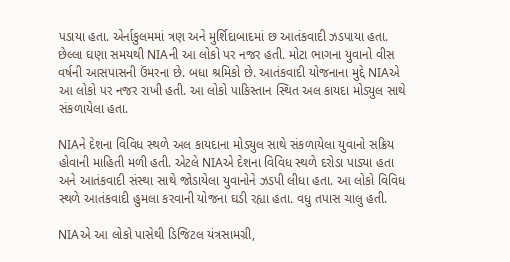પડાયા હતા. એર્નાકુલમમાં ત્રણ અને મુર્શિદાબાદમાં છ આતંકવાદી ઝડપાયા હતા. છેલ્લા ઘણા સમયથી NIAની આ લોકો પર નજર હતી. મોટા ભાગના યુવાનો વીસ વર્ષની આસપાસની ઉંમરના છે. બધા શ્રમિકો છે. આતંકવાદી યોજનાના મુદ્દે NIAએ આ લોકો પર નજર રાખી હતી. આ લોકો પાકિસ્તાન સ્થિત અલ કાયદા મોડ્યુલ સાથે સંકળાયેલા હતા.

NIAને દેશના વિવિધ સ્થળે અલ કાયદાના મોડ્યુલ સાથે સંકળાયેલા યુવાનો સક્રિય હોવાની માહિતી મળી હતી. એટલે NIAએ દેશના વિવિધ સ્થળે દરોડા પાડ્યા હતા અને આતંકવાદી સંસ્થા સાથે જોડાયેલા યુવાનોને ઝડપી લીધા હતા. આ લોકો વિવિધ સ્થળે આતંકવાદી હુમલા કરવાની યોજના ઘડી રહ્યા હતા. વધુ તપાસ ચાલુ હતી.

NIAએ આ લોકો પાસેથી ડિજિટલ યંત્રસામગ્રી,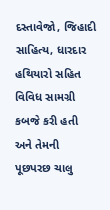દસ્તાવેજો, જિહાદી સાહિત્ય, ધારદાર હથિયારો સહિત વિવિધ સામગ્રી કબજે કરી હતી અને તેમની પૂછપરછ ચાલુ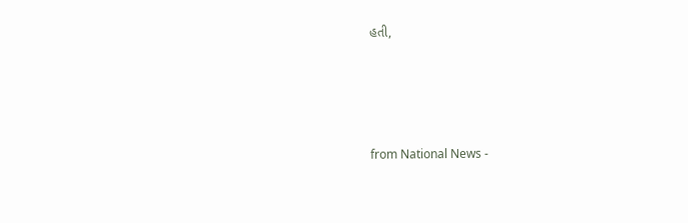હતી,




from National News -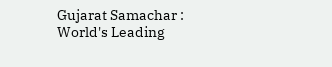Gujarat Samachar : World's Leading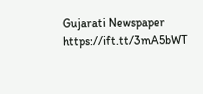Gujarati Newspaper https://ift.tt/3mA5bWT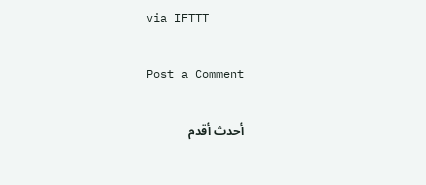via IFTTT

Post a Comment

أحدث أقدم